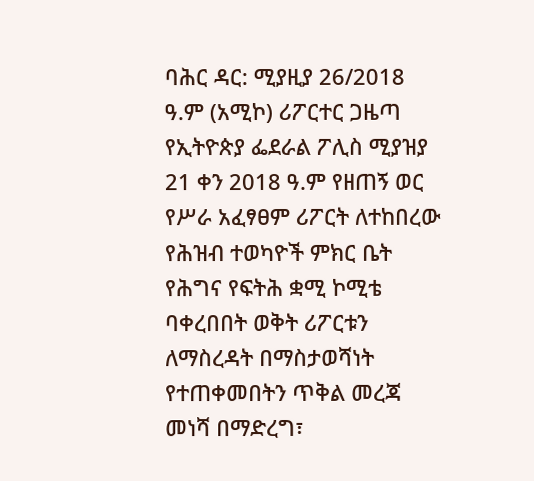ባሕር ዳር: ሚያዚያ 26/2018 ዓ.ም (አሚኮ) ሪፖርተር ጋዜጣ የኢትዮጵያ ፌደራል ፖሊስ ሚያዝያ 21 ቀን 2018 ዓ.ም የዘጠኝ ወር የሥራ አፈፃፀም ሪፖርት ለተከበረው የሕዝብ ተወካዮች ምክር ቤት የሕግና የፍትሕ ቋሚ ኮሚቴ ባቀረበበት ወቅት ሪፖርቱን ለማስረዳት በማስታወሻነት የተጠቀመበትን ጥቅል መረጃ መነሻ በማድረግ፣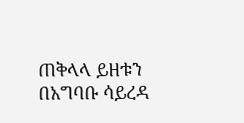ጠቅላላ ይዘቱን በአግባቡ ሳይረዳ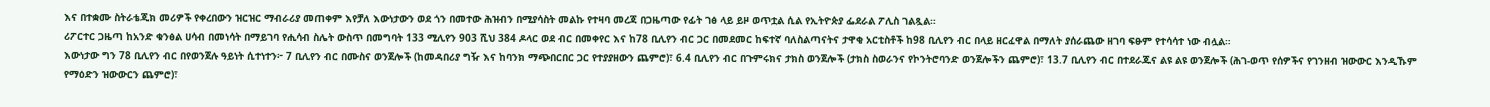እና በተቋሙ ስትራቴጂክ መሪዎች የቀረበውን ዝርዝር ማብራሪያ መጠቀም እየቻለ እውነታውን ወደ ጎን በመተው ሕዝብን በሚያሳስት መልኩ የተዛባ መረጃ በጋዜጣው የፊት ገፅ ላይ ይዞ ወጥቷል ሲል የኢትዮጵያ ፌደራል ፖሊስ ገልጿል።
ሪፖርተር ጋዜጣ ከአንድ ቁንፅል ሀሳብ በመነሳት በማይገባ የሒሳብ ስሌት ውስጥ በመግባት 133 ሚሊየን 903 ሺህ 384 ዶላር ወደ ብር በመቀየር እና ከ78 ቢሊየን ብር ጋር በመደመር ከፍተኛ ባለስልጣናትና ታዋቂ አርቲስቶች ከ98 ቢሊየን ብር በላይ ዘርፈዋል በማለት ያሰራጨው ዘገባ ፍፁም የተሳሳተ ነው ብሏል።
እውነታው ግን 78 ቢሊየን ብር በየወንጀሉ ዓይነት ሲተነተን፦ 7 ቢሊየን ብር በሙስና ወንጀሎች (ከመዳበሪያ ግዥ እና ከባንክ ማጭበርበር ጋር የተያያዘውን ጨምሮ)፣ 6.4 ቢሊየን ብር በጉምሩክና ታክስ ወንጀሎች (ታክስ ስወራንና የኮንትሮባንድ ወንጀሎችን ጨምሮ)፣ 13.7 ቢሊየን ብር በተደራጁና ልዩ ልዩ ወንጀሎች (ሕገ-ወጥ የሰዎችና የገንዘብ ዝውውር እንዲኹም የማዕድን ዝውውርን ጨምሮ)፣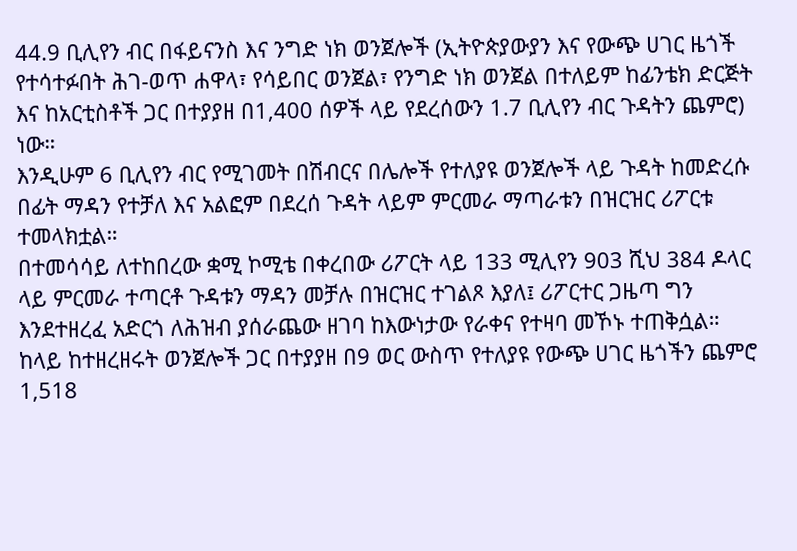44.9 ቢሊየን ብር በፋይናንስ እና ንግድ ነክ ወንጀሎች (ኢትዮጵያውያን እና የውጭ ሀገር ዜጎች የተሳተፉበት ሕገ-ወጥ ሐዋላ፣ የሳይበር ወንጀል፣ የንግድ ነክ ወንጀል በተለይም ከፊንቴክ ድርጅት እና ከአርቲስቶች ጋር በተያያዘ በ1,400 ሰዎች ላይ የደረሰውን 1.7 ቢሊየን ብር ጉዳትን ጨምሮ) ነው።
እንዲሁም 6 ቢሊየን ብር የሚገመት በሽብርና በሌሎች የተለያዩ ወንጀሎች ላይ ጉዳት ከመድረሱ በፊት ማዳን የተቻለ እና አልፎም በደረሰ ጉዳት ላይም ምርመራ ማጣራቱን በዝርዝር ሪፖርቱ ተመላክቷል።
በተመሳሳይ ለተከበረው ቋሚ ኮሚቴ በቀረበው ሪፖርት ላይ 133 ሚሊየን 903 ሺህ 384 ዶላር ላይ ምርመራ ተጣርቶ ጉዳቱን ማዳን መቻሉ በዝርዝር ተገልጾ እያለ፤ ሪፖርተር ጋዜጣ ግን እንደተዘረፈ አድርጎ ለሕዝብ ያሰራጨው ዘገባ ከእውነታው የራቀና የተዛባ መኾኑ ተጠቅሷል።
ከላይ ከተዘረዘሩት ወንጀሎች ጋር በተያያዘ በ9 ወር ውስጥ የተለያዩ የውጭ ሀገር ዜጎችን ጨምሮ 1,518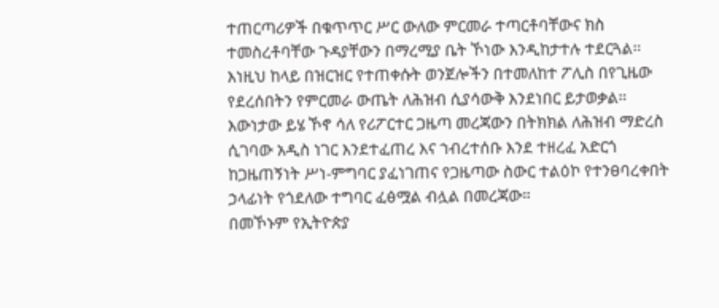ተጠርጣሪዎች በቁጥጥር ሥር ውለው ምርመራ ተጣርቶባቸውና ክስ ተመስረቶባቸው ጉዳያቸውን በማረሚያ ቤት ኾነው እንዲከታተሉ ተደርጓል፡፡
እነዚህ ከላይ በዝርዝር የተጠቀሱት ወንጀሎችን በተመለከተ ፖሊስ በየጊዜው የደረሰበትን የምርመራ ውጤት ለሕዝብ ሲያሳውቅ እንደነበር ይታወቃል፡፡
እውነታው ይሄ ኾኖ ሳለ የሪፖርተር ጋዜጣ መረጃውን በትክክል ለሕዝብ ማድረስ ሲገባው አዲስ ነገር እንደተፈጠረ እና ኀብረተሰቡ እንደ ተዘረፈ አድርጎ ከጋዜጠኝነት ሥነ-ምግባር ያፈነገጠና የጋዜጣው ስውር ተልዕኮ የተንፀባረቀበት ኃላፊነት የጎደለው ተግባር ፈፅሟል ብሏል በመረጃው።
በመኾኑም የኢትዮጵያ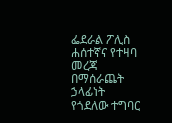ፌደራል ፖሊስ ሐሰተኛና የተዛባ መረጃ በማሰራጨት ኃላፊነት የጎደለው ተግባር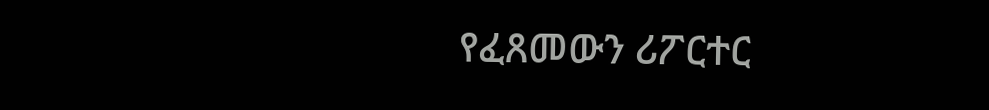የፈጸመውን ሪፖርተር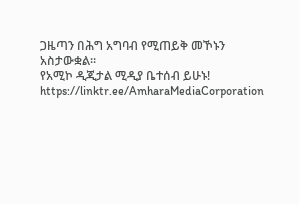ጋዜጣን በሕግ አግባብ የሚጠይቅ መኾኑን አስታውቋል።
የአሚኮ ዲጂታል ሚዲያ ቤተሰብ ይሁኑ!
https://linktr.ee/AmharaMediaCorporation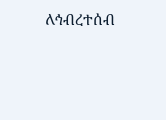ለኅብረተሰብ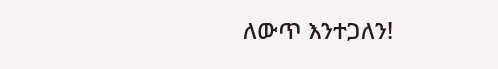ለውጥ እንተጋለን!